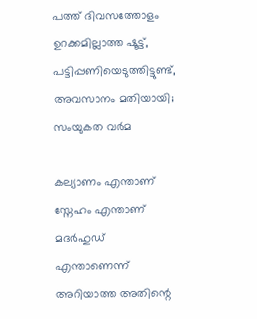പത്ത് ദിവസത്തോളം ഉറക്കമില്ലാത്ത ഷൂട്ട്, പട്ടിപ്പണിയെടുത്തിട്ടുണ്ട്, അവസാനം മതിയായി; സംയുകത വർമ

കല്യാണം എന്താണ് സ്നേഹം എന്താണ് മദർഹുഡ് എന്താണെന്ന് അറിയാത്ത അതിന്റെ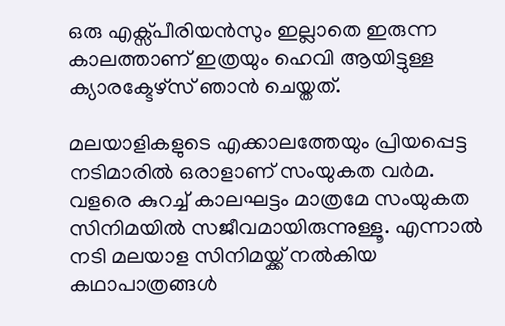ഒരു എക്സ്പീരിയൻസും ഇല്ലാതെ ഇരുന്ന കാലത്താണ് ഇത്രയും ഹെവി ആയിട്ടുള്ള ക്യാരക്ടേഴ്സ് ഞാൻ ചെയ്തത്.

മലയാളികളുടെ എക്കാലത്തേയും പ്രിയപ്പെട്ട നടിമാരില്‍ ഒരാളാണ് സംയുകത വര്‍മ. വളരെ കുറച്ച് കാലഘട്ടം മാത്രമേ സംയുകത സിനിമയിൽ സജീവമായിരുന്നുള്ളൂ. എന്നാൽ നടി മലയാള സിനിമയ്ക്ക് നൽകിയ കഥാപാത്രങ്ങൾ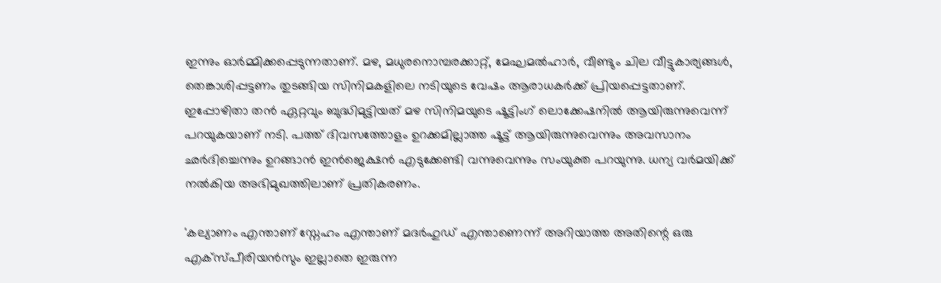ഇന്നും ഓർമ്മിക്കപ്പെടുന്നതാണ്. മഴ, മധുരനൊമ്പരക്കാറ്റ്, മേഘമൽഹാർ, വീണ്ടും ചില വീട്ടുകാര്യങ്ങൾ, തെങ്കാശിപ്പട്ടണം തുടങ്ങിയ സിനിമകളിലെ നടിയുടെ വേഷം ആരാധകർക്ക് പ്രിയപ്പെട്ടതാണ്. ഇപ്പോഴിതാ തൻ ഏറ്റവും ബുദ്ധിമുട്ടിയത് മഴ സിനിമയുടെ ഷൂട്ടിംഗ് ലൊക്കേഷനിൽ ആയിരുന്നുവെന്ന് പറയുകയാണ് നടി. പത്ത് ദിവസത്തോളം ഉറക്കമില്ലാത്ത ഷൂട്ട് ആയിരുന്നുവെന്നും അവസാനം ഛർദിച്ചെന്നും ഉറങ്ങാൻ ഇൻജെക്ഷൻ എടുക്കേണ്ടി വന്നുവെന്നും സംയുക്ത പറയുന്നു. ധന്യ വർമയിക്ക് നൽകിയ അഭിമുഖത്തിലാണ് പ്രതികരണം.

'കല്യാണം എന്താണ് സ്നേഹം എന്താണ് മദർഹുഡ് എന്താണെന്ന് അറിയാത്ത അതിന്റെ ഒരു എക്സ്പീരിയൻസും ഇല്ലാതെ ഇരുന്ന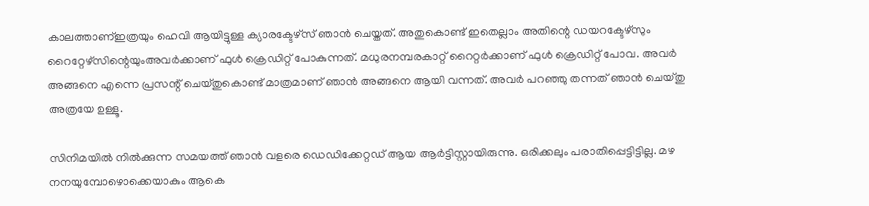കാലത്താണ്ഇത്രയും ഹെവി ആയിട്ടുള്ള ക്യാരക്ടേഴ്സ് ഞാൻ ചെയ്തത്. അതുകൊണ്ട് ഇതെല്ലാം അതിന്റെ ഡയറക്ടേഴ്സും റൈറ്റേഴ്സിന്റെയുംഅവർക്കാണ് ഫുൾ ക്രെഡിറ്റ് പോകുന്നത്. മധുരനമ്പരകാറ്റ് റൈറ്റർക്കാണ് ഫുൾ ക്രെഡിറ്റ് പോവ. അവർ അങ്ങനെ എന്നെ പ്രസന്റ് ചെയ്തുകൊണ്ട് മാത്രമാണ് ഞാൻ അങ്ങനെ ആയി വന്നത്. അവർ പറഞ്ഞു തന്നത് ഞാൻ ചെയ്തു അത്രയേ ഉള്ളൂ.

സിനിമയില്‍ നില്‍ക്കുന്ന സമയത്ത് ഞാന്‍ വളരെ ഡെഡിക്കേറ്റഡ് ആയ ആര്‍ട്ടിസ്റ്റായിരുന്നു. ഒരിക്കലും പരാതിപ്പെട്ടിട്ടില്ല. മഴ നനയുമ്പോഴൊക്കെയാകും ആകെ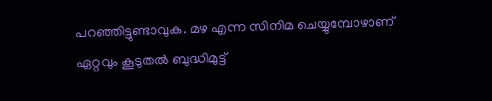പറഞ്ഞിട്ടുണ്ടാവുക. മഴ എന്ന സിനിമ ചെയ്യുമ്പോഴാണ് ഏറ്റവും കൂടുതല്‍ ബുദ്ധിമുട്ട്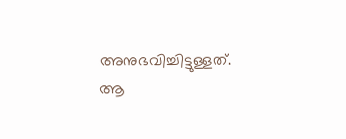അനുഭവിച്ചിട്ടുള്ളത്. ആ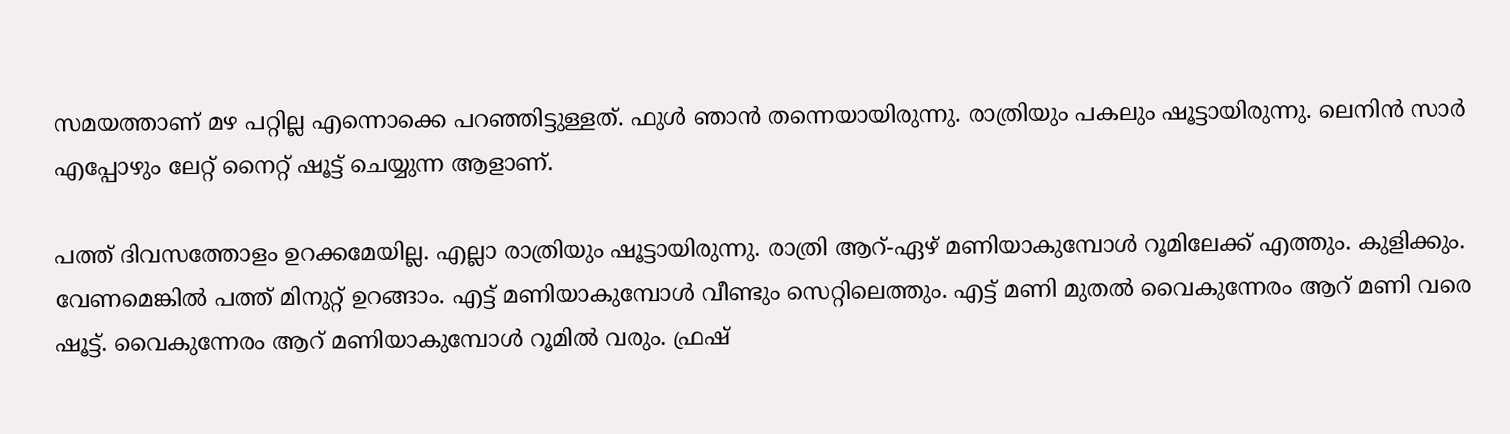സമയത്താണ് മഴ പറ്റില്ല എന്നൊക്കെ പറഞ്ഞിട്ടുള്ളത്. ഫുള്‍ ഞാന്‍ തന്നെയായിരുന്നു. രാത്രിയും പകലും ഷൂട്ടായിരുന്നു. ലെനിന്‍ സാര്‍ എപ്പോഴും ലേറ്റ് നൈറ്റ് ഷൂട്ട് ചെയ്യുന്ന ആളാണ്.

പത്ത് ദിവസത്തോളം ഉറക്കമേയില്ല. എല്ലാ രാത്രിയും ഷൂട്ടായിരുന്നു. രാത്രി ആറ്-ഏഴ് മണിയാകുമ്പോള്‍ റൂമിലേക്ക് എത്തും. കുളിക്കും. വേണമെങ്കില്‍ പത്ത് മിനുറ്റ് ഉറങ്ങാം. എട്ട് മണിയാകുമ്പോള്‍ വീണ്ടും സെറ്റിലെത്തും. എട്ട് മണി മുതല്‍ വൈകുന്നേരം ആറ് മണി വരെ ഷൂട്ട്. വൈകുന്നേരം ആറ് മണിയാകുമ്പോള്‍ റൂമില്‍ വരും. ഫ്രഷ്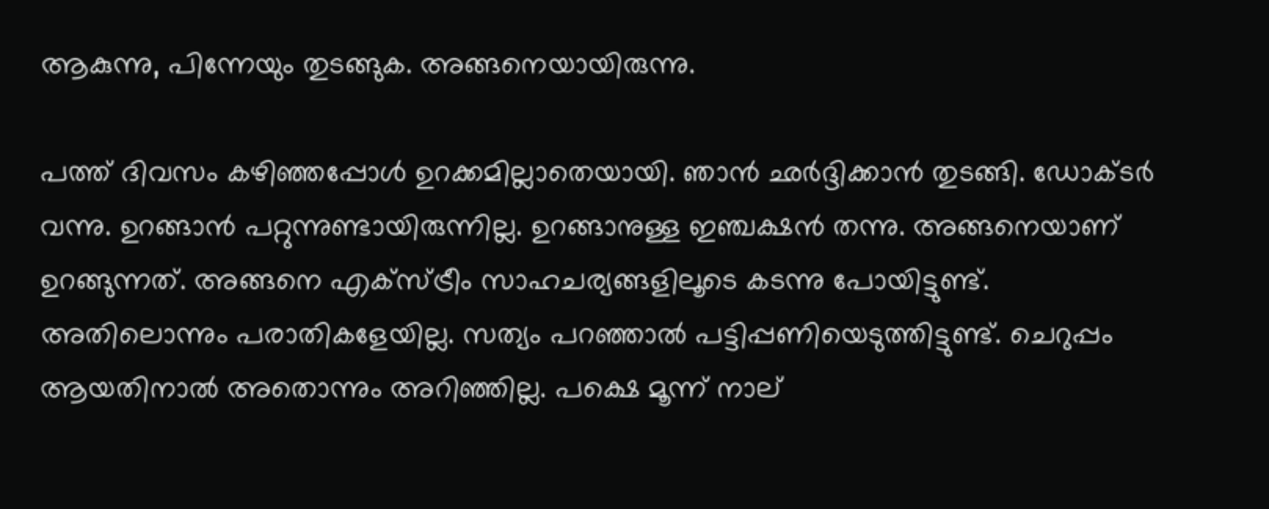ആകുന്നു, പിന്നേയും തുടങ്ങുക. അങ്ങനെയായിരുന്നു.

പത്ത് ദിവസം കഴിഞ്ഞപ്പോള്‍ ഉറക്കമില്ലാതെയായി. ഞാന്‍ ഛര്‍ദ്ദിക്കാന്‍ തുടങ്ങി. ഡോക്ടര്‍ വന്നു. ഉറങ്ങാന്‍ പറ്റുന്നുണ്ടായിരുന്നില്ല. ഉറങ്ങാനുള്ള ഇഞ്ചക്ഷന്‍ തന്നു. അങ്ങനെയാണ് ഉറങ്ങുന്നത്. അങ്ങനെ എക്‌സ്ട്രീം സാഹചര്യങ്ങളിലൂടെ കടന്നു പോയിട്ടുണ്ട്. അതിലൊന്നും പരാതികളേയില്ല. സത്യം പറഞ്ഞാല്‍ പട്ടിപ്പണിയെടുത്തിട്ടുണ്ട്. ചെറുപ്പം ആയതിനാല്‍ അതൊന്നും അറിഞ്ഞില്ല. പക്ഷെ മൂന്ന് നാല്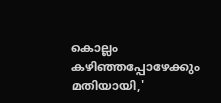കൊല്ലം കഴിഞ്ഞപ്പോഴേക്കും മതിയായി,'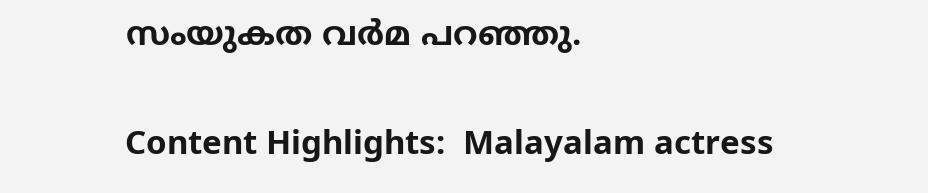സംയുകത വർമ പറഞ്ഞു.

Content Highlights:  Malayalam actress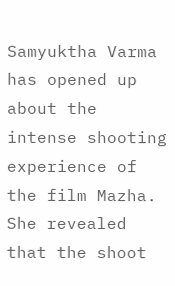Samyuktha Varma has opened up about the intense shooting experience of the film Mazha. She revealed that the shoot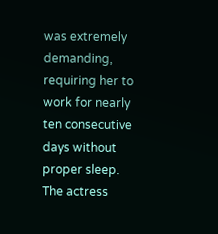was extremely demanding, requiring her to work for nearly ten consecutive days without proper sleep. The actress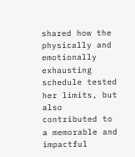shared how the physically and emotionally exhausting schedule tested her limits, but also contributed to a memorable and impactful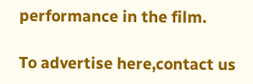performance in the film.

To advertise here,contact us